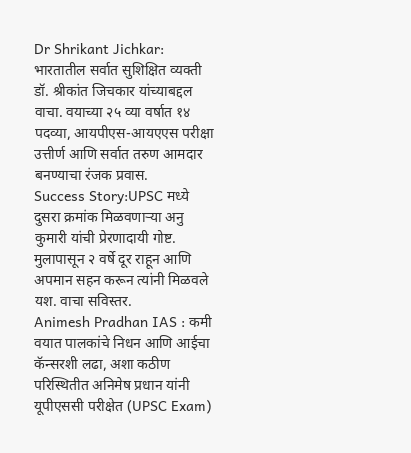Dr Shrikant Jichkar: भारतातील सर्वात सुशिक्षित व्यक्ती डॉ. श्रीकांत जिचकार यांच्याबद्दल वाचा. वयाच्या २५ व्या वर्षात १४ पदव्या, आयपीएस-आयएएस परीक्षा उत्तीर्ण आणि सर्वात तरुण आमदार बनण्याचा रंजक प्रवास.
Success Story:UPSC मध्ये दुसरा क्रमांक मिळवणाऱ्या अनु कुमारी यांची प्रेरणादायी गोष्ट. मुलापासून २ वर्षे दूर राहून आणि अपमान सहन करून त्यांनी मिळवले यश. वाचा सविस्तर.
Animesh Pradhan IAS : कमी वयात पालकांचे निधन आणि आईचा कॅन्सरशी लढा, अशा कठीण परिस्थितीत अनिमेष प्रधान यांनी यूपीएससी परीक्षेत (UPSC Exam)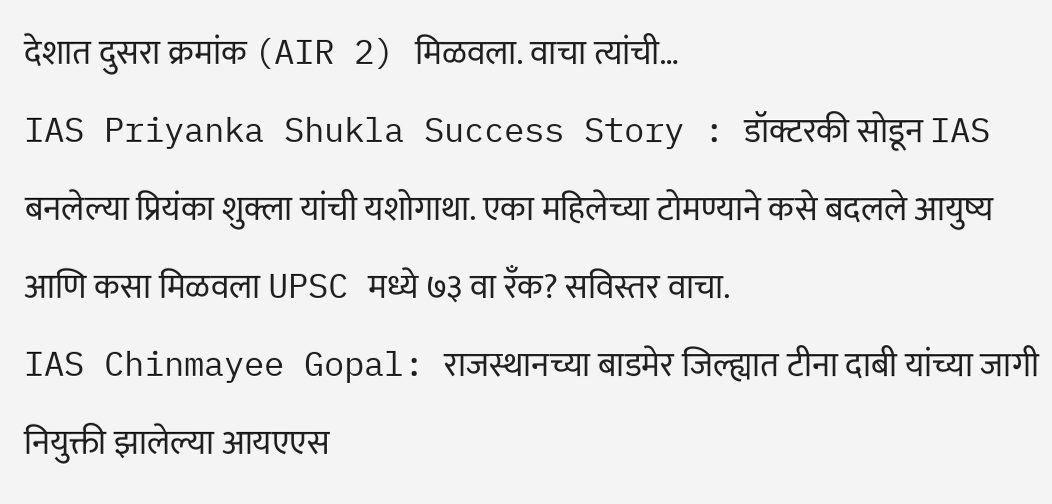देशात दुसरा क्रमांक (AIR 2) मिळवला. वाचा त्यांची…
IAS Priyanka Shukla Success Story : डॉक्टरकी सोडून IAS बनलेल्या प्रियंका शुक्ला यांची यशोगाथा. एका महिलेच्या टोमण्याने कसे बदलले आयुष्य आणि कसा मिळवला UPSC मध्ये ७३ वा रँक? सविस्तर वाचा.
IAS Chinmayee Gopal: राजस्थानच्या बाडमेर जिल्ह्यात टीना दाबी यांच्या जागी नियुक्ती झालेल्या आयएएस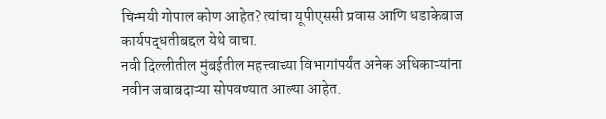चिन्मयी गोपाल कोण आहेत? त्यांचा यूपीएससी प्रवास आणि धडाकेबाज कार्यपद्धतीबद्दल येथे वाचा.
नवी दिल्लीतील मुंबईतील महत्त्वाच्या विभागांपर्यंत अनेक अधिकाऱ्यांना नवीन जबाबदाऱ्या सोपवण्यात आल्या आहेत.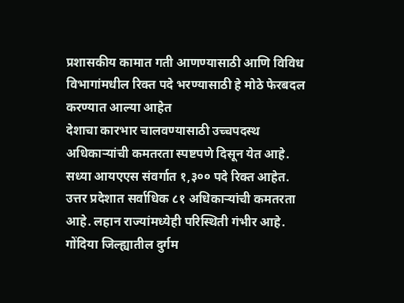प्रशासकीय कामात गती आणण्यासाठी आणि विविध विभागांमधील रिक्त पदे भरण्यासाठी हे मोठे फेरबदल करण्यात आल्या आहेत
देशाचा कारभार चालवण्यासाठी उच्चपदस्थ अधिकाऱ्यांची कमतरता स्पष्टपणे दिसून येत आहे. सध्या आयएएस संवर्गात १,३०० पदे रिक्त आहेत. उत्तर प्रदेशात सर्वाधिक ८१ अधिकाऱ्यांची कमतरता आहे. लहान राज्यांमध्येही परिस्थिती गंभीर आहे.
गोंदिया जिल्ह्यातील दुर्गम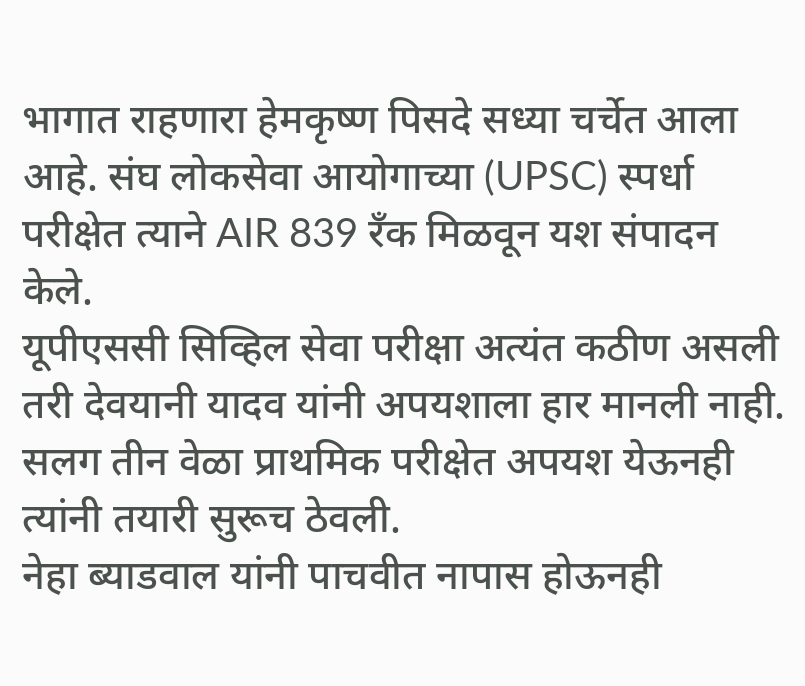भागात राहणारा हेमकृष्ण पिसदे सध्या चर्चेत आला आहे. संघ लोकसेवा आयोगाच्या (UPSC) स्पर्धा परीक्षेत त्याने AIR 839 रँक मिळवून यश संपादन केले.
यूपीएससी सिव्हिल सेवा परीक्षा अत्यंत कठीण असली तरी देवयानी यादव यांनी अपयशाला हार मानली नाही. सलग तीन वेळा प्राथमिक परीक्षेत अपयश येऊनही त्यांनी तयारी सुरूच ठेवली.
नेहा ब्याडवाल यांनी पाचवीत नापास होऊनही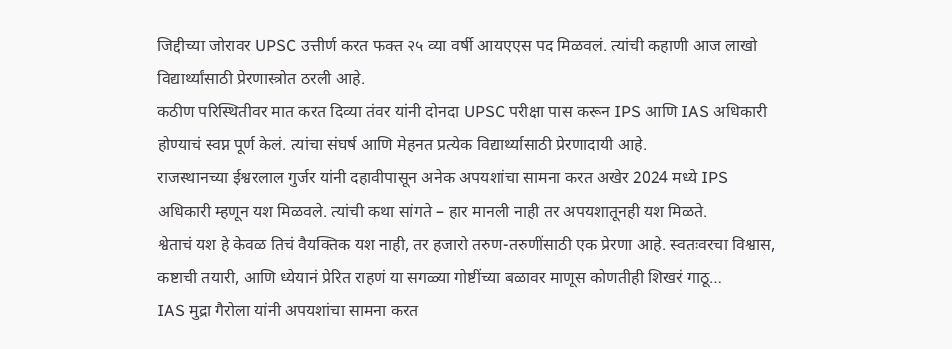जिद्दीच्या जोरावर UPSC उत्तीर्ण करत फक्त २५ व्या वर्षी आयएएस पद मिळवलं. त्यांची कहाणी आज लाखो विद्यार्थ्यांसाठी प्रेरणास्त्रोत ठरली आहे.
कठीण परिस्थितीवर मात करत दिव्या तंवर यांनी दोनदा UPSC परीक्षा पास करून IPS आणि IAS अधिकारी होण्याचं स्वप्न पूर्ण केलं. त्यांचा संघर्ष आणि मेहनत प्रत्येक विद्यार्थ्यासाठी प्रेरणादायी आहे.
राजस्थानच्या ईश्वरलाल गुर्जर यांनी दहावीपासून अनेक अपयशांचा सामना करत अखेर 2024 मध्ये IPS अधिकारी म्हणून यश मिळवले. त्यांची कथा सांगते – हार मानली नाही तर अपयशातूनही यश मिळते.
श्वेताचं यश हे केवळ तिचं वैयक्तिक यश नाही, तर हजारो तरुण-तरुणींसाठी एक प्रेरणा आहे. स्वतःवरचा विश्वास, कष्टाची तयारी, आणि ध्येयानं प्रेरित राहणं या सगळ्या गोष्टींच्या बळावर माणूस कोणतीही शिखरं गाठू…
IAS मुद्रा गैरोला यांनी अपयशांचा सामना करत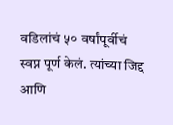वडिलांचं ५० वर्षांपूर्वीचं स्वप्न पूर्ण केलं. त्यांच्या जिद्द आणि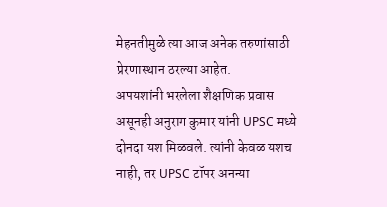मेहनतीमुळे त्या आज अनेक तरुणांसाठी प्रेरणास्थान ठरल्या आहेत.
अपयशांनी भरलेला शैक्षणिक प्रवास असूनही अनुराग कुमार यांनी UPSC मध्ये दोनदा यश मिळवले. त्यांनी केवळ यशच नाही, तर UPSC टॉपर अनन्या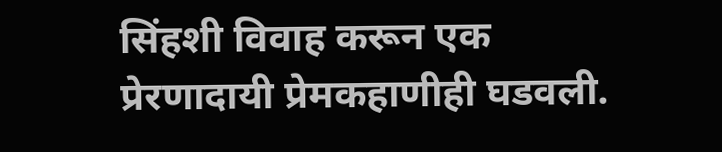सिंहशी विवाह करून एक प्रेरणादायी प्रेमकहाणीही घडवली.